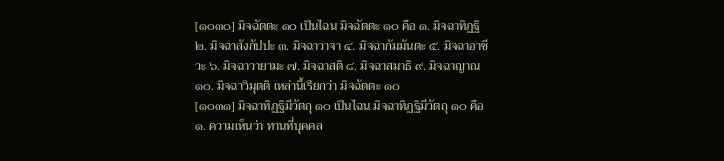[๑๐๓๐] มิจฉัตตะ ๑๐ เป็นไฉน มิจฉัตตะ ๑๐ คือ ๑. มิจฉาทิฏฐิ ๒. มิจฉาสังกัปปะ ๓. มิจฉาวาจา ๔. มิจฉากัมมันตะ ๕. มิจฉาอาชีวะ ๖. มิจฉาวายามะ ๗. มิจฉาสติ ๘. มิจฉาสมาธิ ๙. มิจฉาญาณ ๑๐. มิจฉาวิมุตติ เหล่านี้เรียกว่า มิจฉัตตะ ๑๐
[๑๐๓๑] มิจฉาทิฏฐิมีวัตถุ ๑๐ เป็นไฉน มิจฉาทิฏฐิมีวัตถุ ๑๐ คือ ๑. ความเห็นว่า ทานที่บุคคล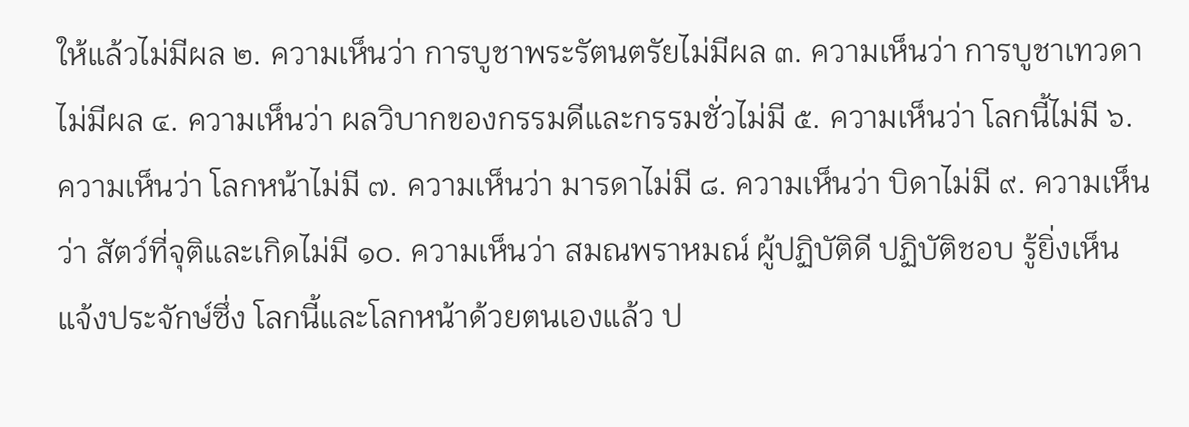ให้แล้วไม่มีผล ๒. ความเห็นว่า การบูชาพระรัตนตรัยไม่มีผล ๓. ความเห็นว่า การบูชาเทวดาไม่มีผล ๔. ความเห็นว่า ผลวิบากของกรรมดีและกรรมชั่วไม่มี ๕. ความเห็นว่า โลกนี้ไม่มี ๖. ความเห็นว่า โลกหน้าไม่มี ๗. ความเห็นว่า มารดาไม่มี ๘. ความเห็นว่า บิดาไม่มี ๙. ความเห็นว่า สัตว์ที่จุติและเกิดไม่มี ๑๐. ความเห็นว่า สมณพราหมณ์ ผู้ปฏิบัติดี ปฏิบัติชอบ รู้ยิ่งเห็นแจ้งประจักษ์ซึ่ง โลกนี้และโลกหน้าด้วยตนเองแล้ว ป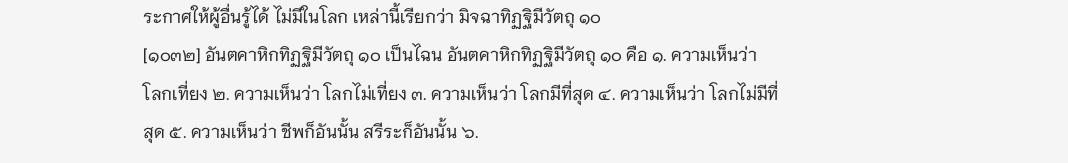ระกาศให้ผู้อื่นรู้ได้ ไม่มีในโลก เหล่านี้เรียกว่า มิจฉาทิฏฐิมีวัตถุ ๑๐
[๑๐๓๒] อันตคาหิกทิฏฐิมีวัตถุ ๑๐ เป็นไฉน อันตคาหิกทิฏฐิมีวัตถุ ๑๐ คือ ๑. ความเห็นว่า โลกเที่ยง ๒. ความเห็นว่า โลกไม่เที่ยง ๓. ความเห็นว่า โลกมีที่สุด ๔. ความเห็นว่า โลกไม่มีที่สุด ๕. ความเห็นว่า ชีพก็อันนั้น สรีระก็อันนั้น ๖.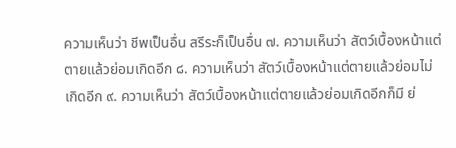ความเห็นว่า ชีพเป็นอื่น สรีระก็เป็นอื่น ๗. ความเห็นว่า สัตว์เบื้องหน้าแต่ตายแล้วย่อมเกิดอีก ๘. ความเห็นว่า สัตว์เบื้องหน้าแต่ตายแล้วย่อมไม่เกิดอีก ๙. ความเห็นว่า สัตว์เบื้องหน้าแต่ตายแล้วย่อมเกิดอีกก็มี ย่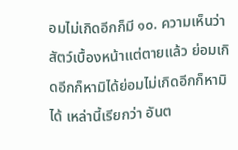อมไม่เกิดอีกก็มี ๑๐. ความเห็นว่า สัตว์เบื้องหน้าแต่ตายแล้ว ย่อมเกิดอีกก็หามิได้ย่อมไม่เกิดอีกก็หามิได้ เหล่านี้เรียกว่า อันต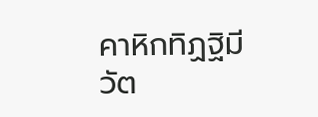คาหิกทิฏฐิมีวัต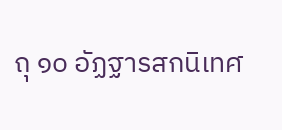ถุ ๑๐ อัฏฐารสกนิเทศ